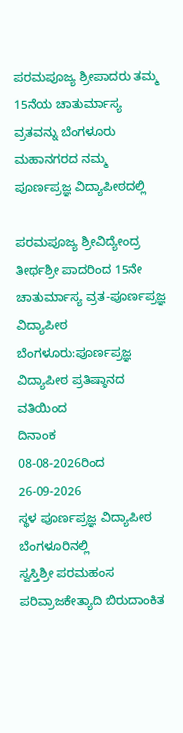ಪರಮಪೂಜ್ಯ ಶ್ರೀಪಾದರು ತಮ್ಮ 15ನೆಯ ಚಾತುರ್ಮಾಸ್ಯ ವ್ರತವನ್ನು ಬೆಂಗಳೂರು ಮಹಾನಗರದ ನಮ್ಮ ಪೂರ್ಣಪ್ರಜ್ಞ ವಿದ್ಯಾಪೀಠದಲ್ಲಿ

ಪರಮಪೂಜ್ಯ ಶ್ರೀವಿದ್ಯೇಂದ್ರ ತೀರ್ಥಶ್ರೀ ಪಾದರಿಂದ 15ನೇ ಚಾತುರ್ಮಾಸ್ಯ ವ್ರತ-ಪೂರ್ಣಪ್ರಜ್ಞ ವಿದ್ಯಾಪೀಠ
ಬೆಂಗಳೂರು:ಪೂರ್ಣಪ್ರಜ್ಞ ವಿದ್ಯಾಪೀಠ ಪ್ರತಿಷ್ಠಾನದ ವತಿಯಿಂದ
ದಿನಾಂಕ
08-08-2026ರಿಂದ 26-09-2026
ಸ್ಥಳ ಪೂರ್ಣಪ್ರಜ್ಞ ವಿದ್ಯಾಪೀಠ ಬೆಂಗಳೂರಿನಲ್ಲಿ
ಸ್ವಸ್ತಿಶ್ರೀ ಪರಮಹಂಸ ಪರಿವ್ರಾಜಕೇತ್ಯಾದಿ ಬಿರುದಾಂಕಿತ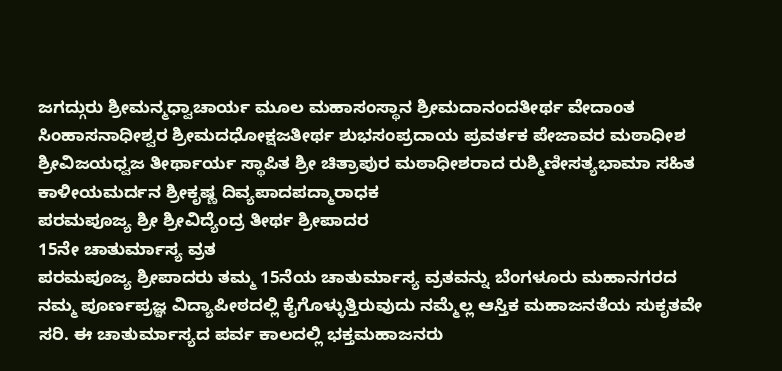ಜಗದ್ಗುರು ಶ್ರೀಮನ್ಮಧ್ವಾಚಾರ್ಯ ಮೂಲ ಮಹಾಸಂಸ್ಥಾನ ಶ್ರೀಮದಾನಂದತೀರ್ಥ ವೇದಾಂತ ಸಿಂಹಾಸನಾಧೀಶ್ವರ ಶ್ರೀಮದಧೋಕ್ಷಜತೀರ್ಥ ಶುಭಸಂಪ್ರದಾಯ ಪ್ರವರ್ತಕ ಪೇಜಾವರ ಮಠಾಧೀಶ
ಶ್ರೀವಿಜಯಧ್ವಜ ತೀರ್ಥಾರ್ಯ ಸ್ಥಾಪಿತ ಶ್ರೀ ಚಿತ್ರಾಪುರ ಮಠಾಧೀಶರಾದ ರುಶ್ಮಿಣೀಸತ್ಯಭಾಮಾ ಸಹಿತ ಕಾಳೀಯಮರ್ದನ ಶ್ರೀಕೃಷ್ಣ ದಿವ್ಯಪಾದಪದ್ಮಾರಾಧಕ
ಪರಮಪೂಜ್ಯ ಶ್ರೀ ಶ್ರೀವಿದ್ಯೆಂದ್ರ ತೀರ್ಥ ಶ್ರೀಪಾದರ
15ನೇ ಚಾತುರ್ಮಾಸ್ಯ ವ್ರತ
ಪರಮಪೂಜ್ಯ ಶ್ರೀಪಾದರು ತಮ್ಮ 15ನೆಯ ಚಾತುರ್ಮಾಸ್ಯ ವ್ರತವನ್ನು ಬೆಂಗಳೂರು ಮಹಾನಗರದ ನಮ್ಮ ಪೂರ್ಣಪ್ರಜ್ಞ ವಿದ್ಯಾಪೀಠದಲ್ಲಿ ಕೈಗೊಳ್ಳುತ್ತಿರುವುದು ನಮ್ಮೆಲ್ಲ ಆಸ್ತಿಕ ಮಹಾಜನತೆಯ ಸುಕೃತವೇ ಸರಿ. ಈ ಚಾತುರ್ಮಾಸ್ಯದ ಪರ್ವ ಕಾಲದಲ್ಲಿ ಭಕ್ತಮಹಾಜನರು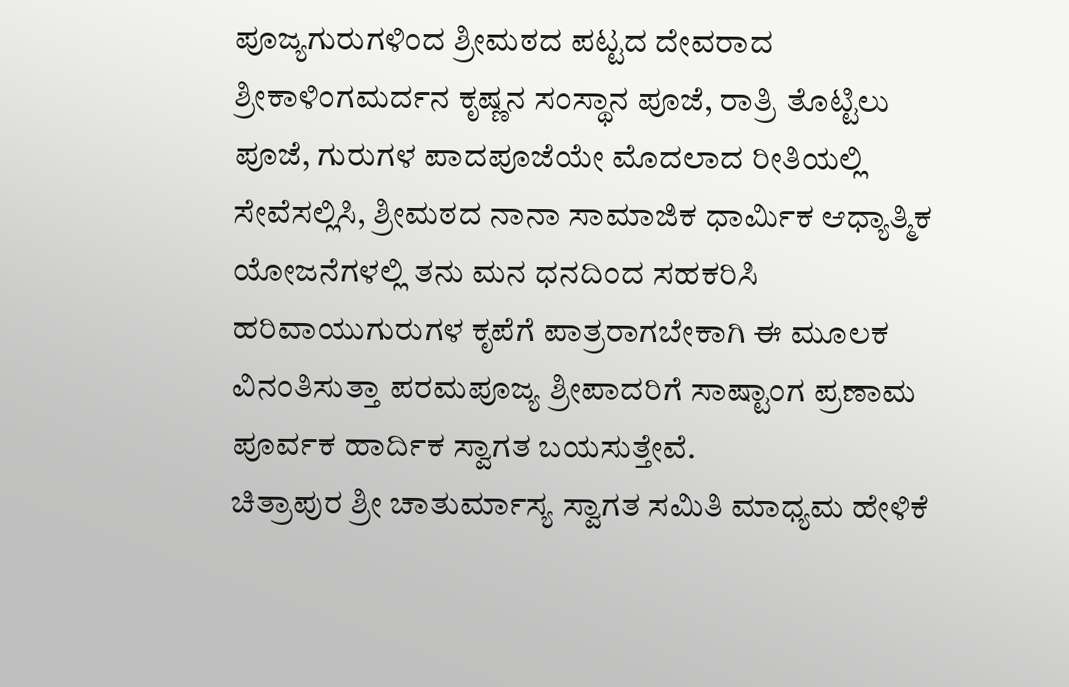ಪೂಜ್ಯಗುರುಗಳಿಂದ ಶ್ರೀಮಠದ ಪಟ್ಟದ ದೇವರಾದ ಶ್ರೀಕಾಳಿಂಗಮರ್ದನ ಕೃಷ್ಣನ ಸಂಸ್ಥಾನ ಪೂಜೆ, ರಾತ್ರಿ ತೊಟ್ಟಿಲು ಪೂಜೆ, ಗುರುಗಳ ಪಾದಪೂಜೆಯೇ ಮೊದಲಾದ ರೀತಿಯಲ್ಲಿ ಸೇವೆಸಲ್ಲಿಸಿ, ಶ್ರೀಮಠದ ನಾನಾ ಸಾಮಾಜಿಕ ಧಾರ್ಮಿಕ ಆಧ್ಯಾತ್ಮಿಕ ಯೋಜನೆಗಳಲ್ಲಿ ತನು ಮನ ಧನದಿಂದ ಸಹಕರಿಸಿ ಹರಿವಾಯುಗುರುಗಳ ಕೃಪೆಗೆ ಪಾತ್ರರಾಗಬೇಕಾಗಿ ಈ ಮೂಲಕ ವಿನಂತಿಸುತ್ತಾ ಪರಮಪೂಜ್ಯ ಶ್ರೀಪಾದರಿಗೆ ಸಾಷ್ಟಾಂಗ ಪ್ರಣಾಮ ಪೂರ್ವಕ ಹಾರ್ದಿಕ ಸ್ವಾಗತ ಬಯಸುತ್ತೇವೆ.
ಚಿತ್ರಾಪುರ ಶ್ರೀ ಚಾತುರ್ಮಾಸ್ಯ ಸ್ವಾಗತ ಸಮಿತಿ ಮಾಧ್ಯಮ ಹೇಳಿಕೆ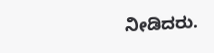ನೀಡಿದರು.